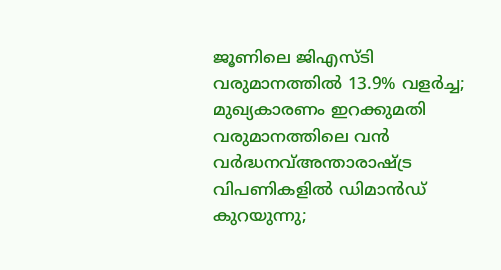ജൂണിലെ ജിഎസ്ടി വരുമാനത്തിൽ 13.9% വളർച്ച; മുഖ്യകാരണം ഇറക്കുമതി വരുമാനത്തിലെ വൻ വർദ്ധനവ്അന്താരാഷ്ട്ര വിപണികളിൽ ഡിമാൻഡ് കുറയുന്നു;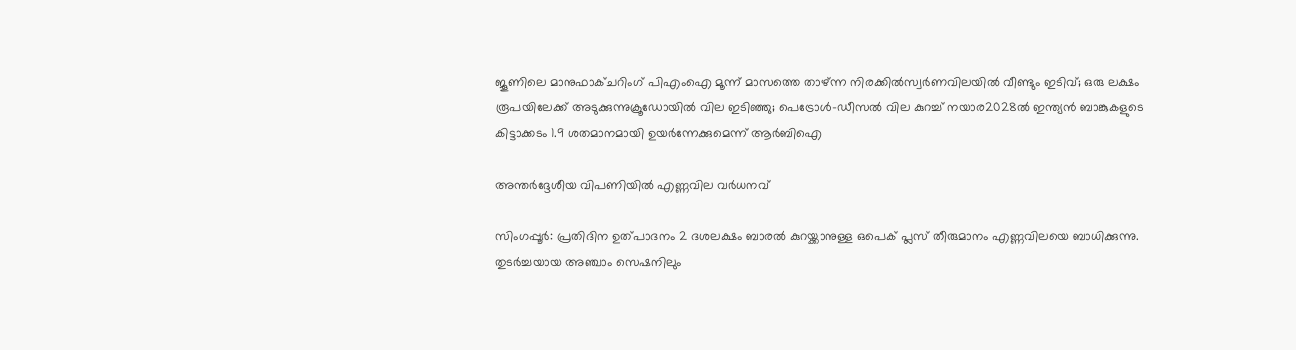ജൂണിലെ മാനുഫാക്ചറിംഗ് പിഎംഐ മൂന്ന് മാസത്തെ താഴ്ന്ന നിരക്കിൽസ്വർണവിലയിൽ വീണ്ടും ഇടിവ്; ഒരു ലക്ഷം രൂപയിലേക്ക് അടുക്കുന്നുക്രൂഡോയിൽ വില ഇടിഞ്ഞു; പെട്രോൾ-ഡീസൽ വില കുറച്ച് നയാര2028ൽ ഇന്ത്യൻ ബാങ്കുകളുടെ കിട്ടാക്കടം 1.9 ശതമാനമായി ഉയർന്നേക്കുമെന്ന് ആർബിഐ

അന്തര്‍ദ്ദേശീയ വിപണിയില്‍ എണ്ണവില വര്‍ധനവ്

സിംഗപ്പൂര്‍: പ്രതിദിന ഉത്പാദനം 2 ദശലക്ഷം ബാരല്‍ കുറയ്ക്കാനുള്ള ഒപെക് പ്ലസ് തീരുമാനം എണ്ണവിലയെ ബാധിക്കുന്നു. തുടര്‍ച്ചയായ അഞ്ചാം സെഷനിലും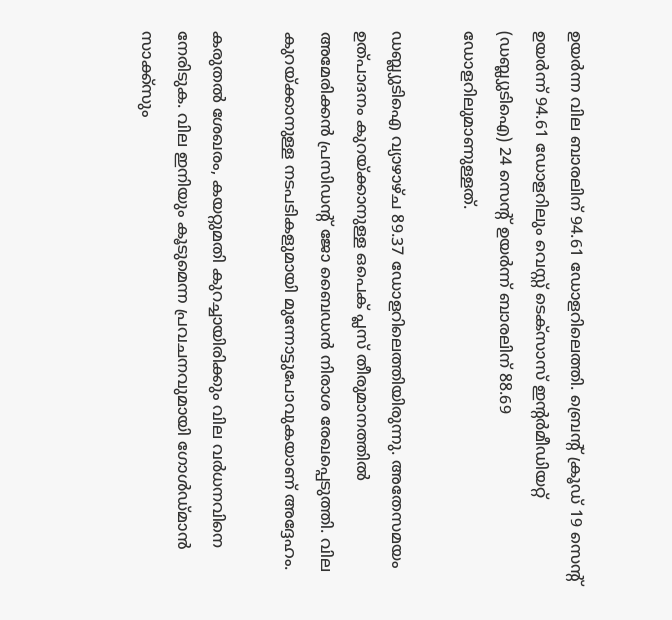ഉയര്‍ന്ന വില ബാരലിന് 94.61 ഡോളറിലെത്തി. ബ്രെന്റ് ക്രൂഡ് 19 സെന്റ് ഉയര്‍ന്ന് 94.61 ഡോളറിലും വെസ്റ്റ് ടെക്‌സാസ് ഇന്റര്‍മീഡിയറ്റ് (ഡബ്ല്യുടിഐ) 24 സെന്റ് ഉയര്‍ന്ന് ബാരലിന് 88.69 ഡോളറിലുമാണുള്ളത്.

ഡബ്ല്യുടിഐ വ്യാഴാഴ്ച 89.37 ഡോളറിലെത്തിയിരുന്നു. അതേസമയം ഉത്പാദനം കുറയ്ക്കാനുള്ള ഒപെക് പ്ലസ് തീരുമാനത്തില്‍ അമേരിക്കന്‍ പ്രസിഡന്റ് ജോ ബൈഡന്‍ നിരാശ രേഖപ്പെടുത്തി. വില കുറയ്ക്കാനുള്ള നടപടികളുമായി മുന്നോട്ടുപോവുകയാണ് അദ്ദേഹം.

കരുതല്‍ ശേഖരം, കയറ്റുമതി കുറച്ചായിരിക്കും വില വര്‍ധനവിനെ നേരിടുക. വില ഇനിയും കൂടുമെന്ന പ്രവചനവുമായി ഗോള്‍ഡ്മാന്‍ സാക്ക്‌സും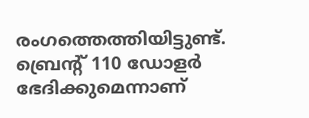രംഗത്തെത്തിയിട്ടുണ്ട്. ബ്രെന്റ് 110 ഡോളര്‍ ഭേദിക്കുമെന്നാണ്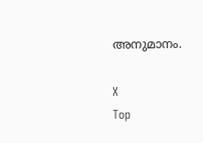അനുമാനം.

X
Top